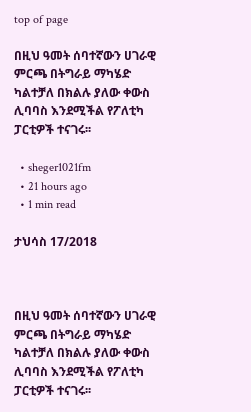top of page

በዚህ ዓመት ሰባተኛውን ሀገራዊ ምርጫ በትግራይ ማካሄድ ካልተቻለ በክልሉ ያለው ቀውስ ሊባባስ እንደሚችል የፖለቲካ ፓርቲዎች ተናገሩ፡፡

  • sheger1021fm
  • 21 hours ago
  • 1 min read

ታህሳስ 17/2018



በዚህ ዓመት ሰባተኛውን ሀገራዊ ምርጫ በትግራይ ማካሄድ ካልተቻለ በክልሉ ያለው ቀውስ ሊባባስ እንደሚችል የፖለቲካ ፓርቲዎች ተናገሩ፡፡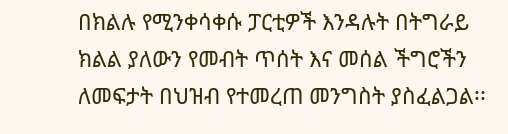በክልሉ የሚንቀሳቀሱ ፓርቲዎች እንዳሉት በትግራይ ክልል ያለውን የመብት ጥሰት እና መሰል ችግሮችን ለመፍታት በህዝብ የተመረጠ መንግስት ያስፈልጋል፡፡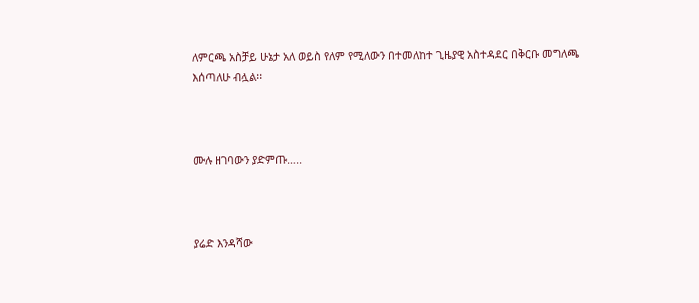ለምርጫ አስቻይ ሁኔታ አለ ወይስ የለም የሚለውን በተመለከተ ጊዜያዊ አስተዳደር በቅርቡ መግለጫ እሰጣለሁ ብሏል፡፡



ሙሉ ዘገባውን ያድምጡ…..



ያሬድ እንዳሻው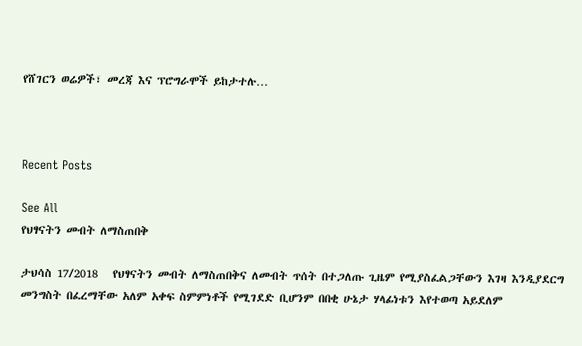የሸገርን ወሬዎች፣ መረጃ እና ፕሮግራሞች ይከታተሉ…



Recent Posts

See All
የህፃናትን መብት ለማስጠበቅ

ታህሳስ 17/2018   የህፃናትን መብት ለማስጠበቅና ለመብት ጥሰት በተጋለጡ ጊዜም የሚያስፈልጋቸውን እገዛ እንዲያደርግ መንግስት በፈረማቸው አለም አቀፍ ስምምነቶች የሚገደድ ቢሆንም በበቂ ሁኔታ ሃላፊነቱን እየተወጣ አይደለም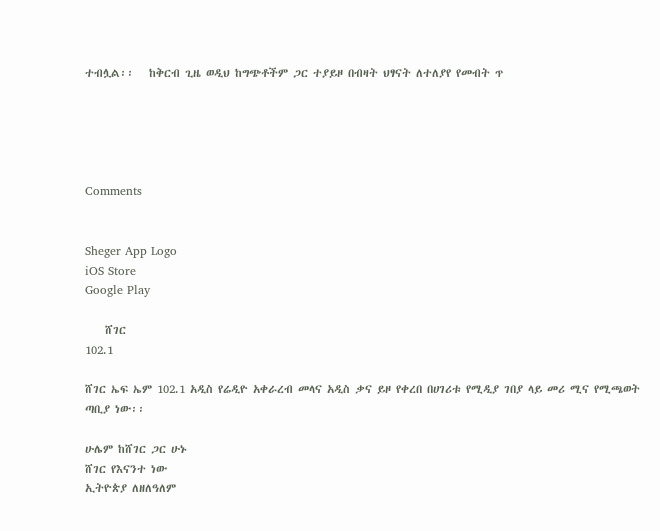ተብሏል፡፡   ከቅርብ ጊዜ ወዲህ ከግጭቶችም ጋር ተያይዞ በብዛት ህፃናት ለተለያየ የመብት ጥ





Comments


Sheger App Logo
iOS Store
Google Play

    ሸገር
102.1

ሸገር ኤፍ ኤም 102.1 አዲስ የሬዲዮ አቀራረብ መላና አዲስ ቃና ይዞ የቀረበ በሀገሪቱ የሚዲያ ገበያ ላይ መሪ ሚና የሚጫወት ጣቢያ ነው፡፡

ሁሌም ከሸገር ጋር ሁኑ
ሸገር የእናንተ ነው
ኢትዮጵያ ለዘለዓለም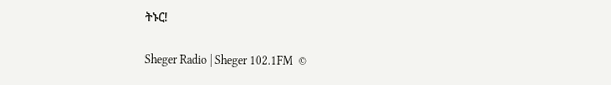ትኑር!

Sheger Radio | Sheger 102.1FM  ©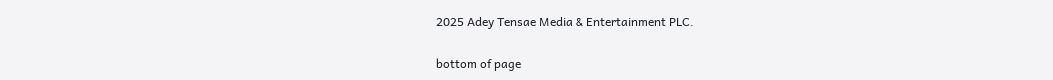2025 Adey Tensae Media & Entertainment PLC.

bottom of page